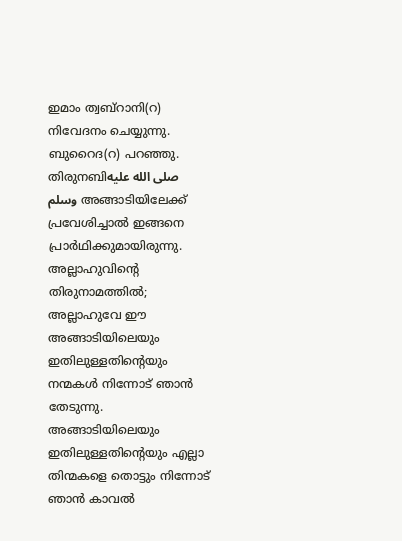ഇമാം ത്വബ്റാനി(റ) നിവേദനം ചെയ്യുന്നു. ബുറൈദ(റ) പറഞ്ഞു. തിരുനബിصلى الله عليه وسلم അങ്ങാടിയിലേക്ക് പ്രവേശിച്ചാൽ ഇങ്ങനെ പ്രാർഥിക്കുമായിരുന്നു. അല്ലാഹുവിൻ്റെ തിരുനാമത്തിൽ; അല്ലാഹുവേ ഈ അങ്ങാടിയിലെയും ഇതിലുള്ളതിന്റെയും നന്മകൾ നിന്നോട് ഞാൻ തേടുന്നു. അങ്ങാടിയിലെയും ഇതിലുള്ളതിന്റെയും എല്ലാ തിന്മകളെ തൊട്ടും നിന്നോട് ഞാൻ കാവൽ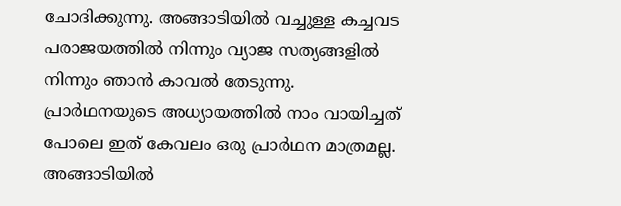ചോദിക്കുന്നു. അങ്ങാടിയിൽ വച്ചുള്ള കച്ചവട പരാജയത്തിൽ നിന്നും വ്യാജ സത്യങ്ങളിൽ നിന്നും ഞാൻ കാവൽ തേടുന്നു.
പ്രാർഥനയുടെ അധ്യായത്തിൽ നാം വായിച്ചത് പോലെ ഇത് കേവലം ഒരു പ്രാർഥന മാത്രമല്ല. അങ്ങാടിയിൽ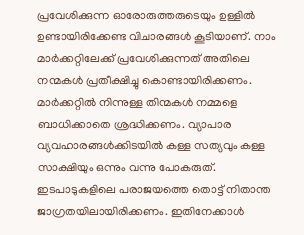പ്രവേശിക്കുന്ന ഓരോരുത്തരുടെയും ഉള്ളിൽ ഉണ്ടായിരിക്കേണ്ട വിചാരങ്ങൾ കൂടിയാണ്. നാം മാർക്കറ്റിലേക്ക് പ്രവേശിക്കുന്നത് അതിലെ നന്മകൾ പ്രതീക്ഷിച്ചു കൊണ്ടായിരിക്കണം. മാർക്കറ്റിൽ നിന്നുള്ള തിന്മകൾ നമ്മളെ ബാധിക്കാതെ ശ്രദ്ധിക്കണം. വ്യാപാര വ്യവഹാരങ്ങൾക്കിടയിൽ കള്ള സത്യവും കള്ള സാക്ഷിയും ഒന്നും വന്നു പോകരുത്. ഇടപാടുകളിലെ പരാജയത്തെ തൊട്ട് നിതാന്ത ജാഗ്രതയിലായിരിക്കണം. ഇതിനേക്കാൾ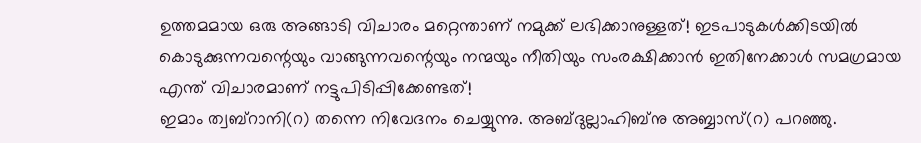ഉത്തമമായ ഒരു അങ്ങാടി വിചാരം മറ്റെന്താണ് നമുക്ക് ലഭിക്കാനുള്ളത്! ഇടപാടുകൾക്കിടയിൽ കൊടുക്കുന്നവന്റെയും വാങ്ങുന്നവന്റെയും നന്മയും നീതിയും സംരക്ഷിക്കാൻ ഇതിനേക്കാൾ സമഗ്രമായ എന്ത് വിചാരമാണ് നട്ടുപിടിപ്പിക്കേണ്ടത്!
ഇമാം ത്വബ്റാനി(റ) തന്നെ നിവേദനം ചെയ്യുന്നു. അബ്ദുല്ലാഹിബ്നു അബ്ബാസ്(റ) പറഞ്ഞു.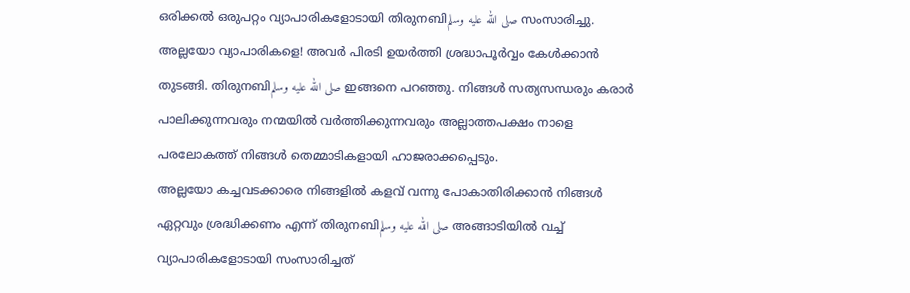ഒരിക്കൽ ഒരുപറ്റം വ്യാപാരികളോടായി തിരുനബിصلى الله عليه وسلم സംസാരിച്ചു. അല്ലയോ വ്യാപാരികളെ! അവർ പിരടി ഉയർത്തി ശ്രദ്ധാപൂർവ്വം കേൾക്കാൻ തുടങ്ങി. തിരുനബിصلى الله عليه وسلم ഇങ്ങനെ പറഞ്ഞു. നിങ്ങൾ സത്യസന്ധരും കരാർ പാലിക്കുന്നവരും നന്മയിൽ വർത്തിക്കുന്നവരും അല്ലാത്തപക്ഷം നാളെ പരലോകത്ത് നിങ്ങൾ തെമ്മാടികളായി ഹാജരാക്കപ്പെടും.
അല്ലയോ കച്ചവടക്കാരെ നിങ്ങളിൽ കളവ് വന്നു പോകാതിരിക്കാൻ നിങ്ങൾ ഏറ്റവും ശ്രദ്ധിക്കണം എന്ന് തിരുനബിصلى الله عليه وسلم അങ്ങാടിയിൽ വച്ച് വ്യാപാരികളോടായി സംസാരിച്ചത്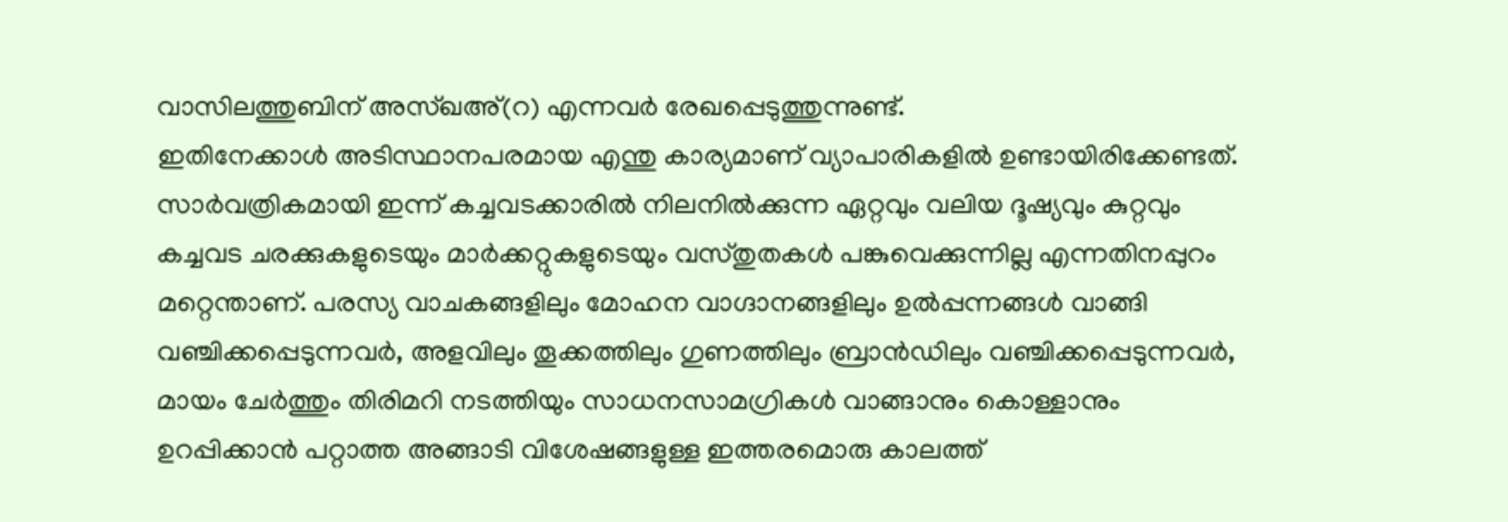വാസിലത്തുബിന് അസ്ഖഅ്(റ) എന്നവർ രേഖപ്പെടുത്തുന്നുണ്ട്.
ഇതിനേക്കാൾ അടിസ്ഥാനപരമായ എന്തു കാര്യമാണ് വ്യാപാരികളിൽ ഉണ്ടായിരിക്കേണ്ടത്. സാർവത്രികമായി ഇന്ന് കച്ചവടക്കാരിൽ നിലനിൽക്കുന്ന ഏറ്റവും വലിയ ദൂഷ്യവും കുറ്റവും കച്ചവട ചരക്കുകളുടെയും മാർക്കറ്റുകളുടെയും വസ്തുതകൾ പങ്കുവെക്കുന്നില്ല എന്നതിനപ്പുറം മറ്റെന്താണ്. പരസ്യ വാചകങ്ങളിലും മോഹന വാഗ്ദാനങ്ങളിലും ഉൽപ്പന്നങ്ങൾ വാങ്ങി വഞ്ചിക്കപ്പെടുന്നവർ, അളവിലും തൂക്കത്തിലും ഗുണത്തിലും ബ്രാൻഡിലും വഞ്ചിക്കപ്പെടുന്നവർ, മായം ചേർത്തും തിരിമറി നടത്തിയും സാധനസാമഗ്രികൾ വാങ്ങാനും കൊള്ളാനും ഉറപ്പിക്കാൻ പറ്റാത്ത അങ്ങാടി വിശേഷങ്ങളുള്ള ഇത്തരമൊരു കാലത്ത്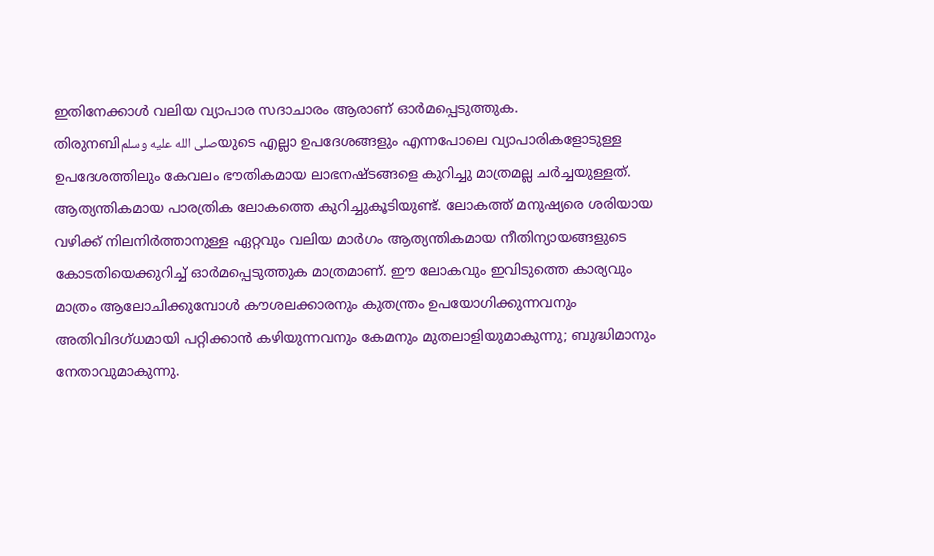ഇതിനേക്കാൾ വലിയ വ്യാപാര സദാചാരം ആരാണ് ഓർമപ്പെടുത്തുക.
തിരുനബിصلى الله عليه وسلمയുടെ എല്ലാ ഉപദേശങ്ങളും എന്നപോലെ വ്യാപാരികളോടുള്ള ഉപദേശത്തിലും കേവലം ഭൗതികമായ ലാഭനഷ്ടങ്ങളെ കുറിച്ചു മാത്രമല്ല ചർച്ചയുള്ളത്. ആത്യന്തികമായ പാരത്രിക ലോകത്തെ കുറിച്ചുകൂടിയുണ്ട്. ലോകത്ത് മനുഷ്യരെ ശരിയായ വഴിക്ക് നിലനിർത്താനുള്ള ഏറ്റവും വലിയ മാർഗം ആത്യന്തികമായ നീതിന്യായങ്ങളുടെ കോടതിയെക്കുറിച്ച് ഓർമപ്പെടുത്തുക മാത്രമാണ്. ഈ ലോകവും ഇവിടുത്തെ കാര്യവും മാത്രം ആലോചിക്കുമ്പോൾ കൗശലക്കാരനും കുതന്ത്രം ഉപയോഗിക്കുന്നവനും അതിവിദഗ്ധമായി പറ്റിക്കാൻ കഴിയുന്നവനും കേമനും മുതലാളിയുമാകുന്നു; ബുദ്ധിമാനും നേതാവുമാകുന്നു.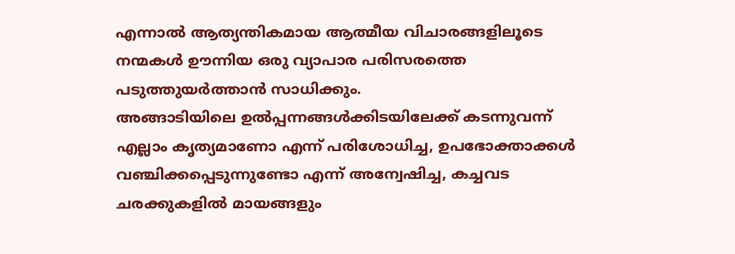എന്നാൽ ആത്യന്തികമായ ആത്മീയ വിചാരങ്ങളിലൂടെ നന്മകൾ ഊന്നിയ ഒരു വ്യാപാര പരിസരത്തെ പടുത്തുയർത്താൻ സാധിക്കും.
അങ്ങാടിയിലെ ഉൽപ്പന്നങ്ങൾക്കിടയിലേക്ക് കടന്നുവന്ന് എല്ലാം കൃത്യമാണോ എന്ന് പരിശോധിച്ച, ഉപഭോക്താക്കൾ വഞ്ചിക്കപ്പെടുന്നുണ്ടോ എന്ന് അന്വേഷിച്ച, കച്ചവട ചരക്കുകളിൽ മായങ്ങളും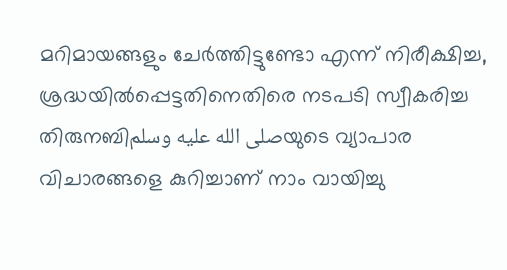മറിമായങ്ങളും ചേർത്തിട്ടുണ്ടോ എന്ന് നിരീക്ഷിച്ച, ശ്രദ്ധയിൽപ്പെട്ടതിനെതിരെ നടപടി സ്വീകരിച്ച തിരുനബിصلى الله عليه وسلمയുടെ വ്യാപാര വിചാരങ്ങളെ കുറിച്ചാണ് നാം വായിച്ചു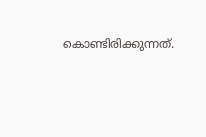കൊണ്ടിരിക്കുന്നത്.